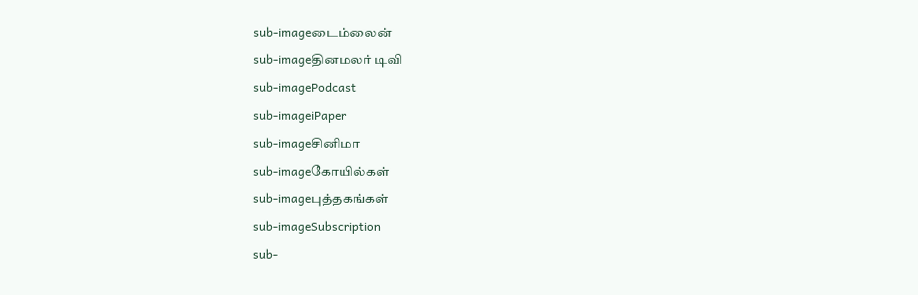sub-imageடைம்லைன்
sub-imageதினமலர் டிவி
sub-imagePodcast
sub-imageiPaper
sub-imageசினிமா
sub-imageகோயில்கள்
sub-imageபுத்தகங்கள்
sub-imageSubscription
sub-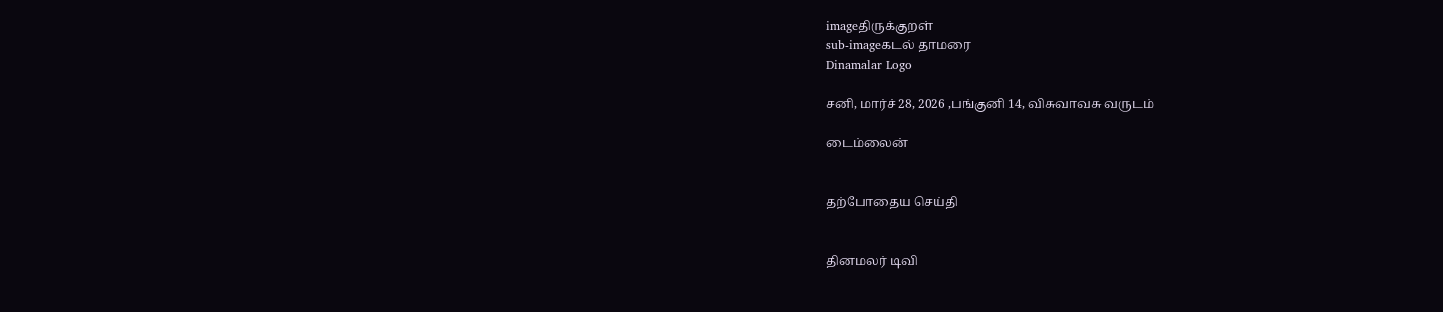imageதிருக்குறள்
sub-imageகடல் தாமரை
Dinamalar Logo

சனி, மார்ச் 28, 2026 ,பங்குனி 14, விசுவாவசு வருடம்

டைம்லைன்


தற்போதைய செய்தி


தினமலர் டிவி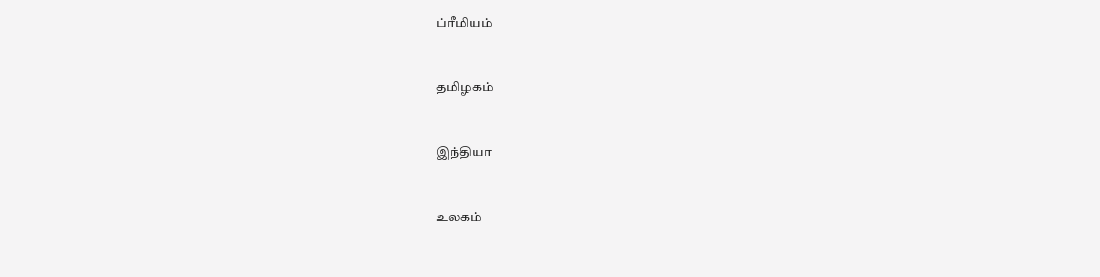ப்ரீமியம்


தமிழகம்


இந்தியா


உலகம்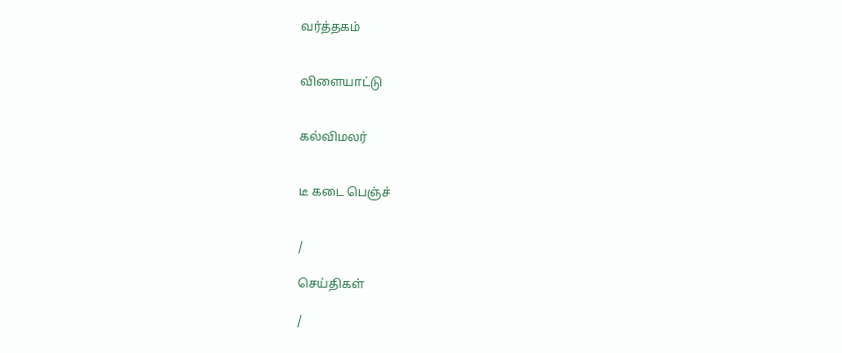வர்த்தகம்


விளையாட்டு


கல்விமலர்


டீ கடை பெஞ்ச்


/

செய்திகள்

/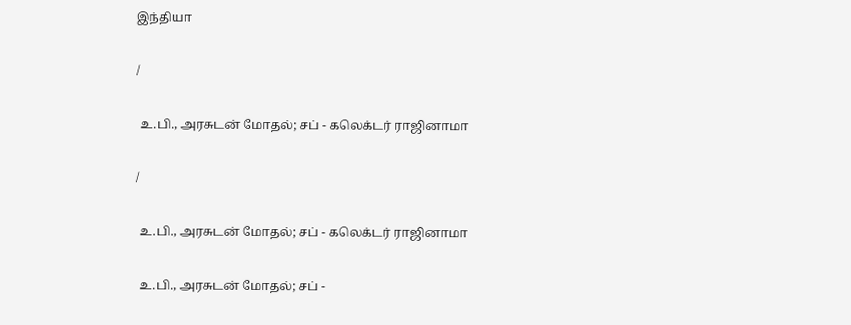இந்தியா

/

 உ.பி., அரசுடன் மோதல்; சப் - கலெக்டர் ராஜினாமா

/

 உ.பி., அரசுடன் மோதல்; சப் - கலெக்டர் ராஜினாமா

 உ.பி., அரசுடன் மோதல்; சப் -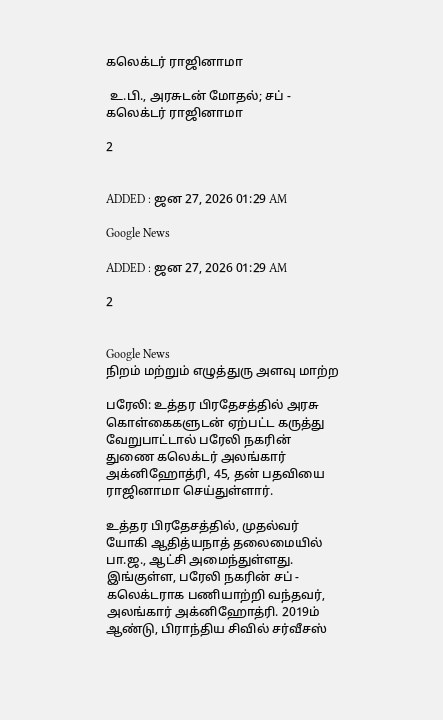கலெக்டர் ராஜினாமா

 உ.பி., அரசுடன் மோதல்; சப் - கலெக்டர் ராஜினாமா

2


ADDED : ஜன 27, 2026 01:29 AM

Google News

ADDED : ஜன 27, 2026 01:29 AM

2


Google News
நிறம் மற்றும் எழுத்துரு அளவு மாற்ற

பரேலி: உத்தர பிரதேசத்தில் அரசு கொள்கைகளுடன் ஏற்பட்ட கருத்து வேறுபாட்டால் பரேலி நகரின் துணை கலெக்டர் அலங்கார் அக்னிஹோத்ரி, 45, தன் பதவியை ராஜினாமா செய்துள்ளார்.

உத்தர பிரதேசத்தில், முதல்வர் யோகி ஆதித்யநாத் தலைமையில் பா.ஜ., ஆட்சி அமைந்துள்ளது. இங்குள்ள, பரேலி நகரின் சப் - கலெக்டராக பணியாற்றி வந்தவர், அலங்கார் அக்னிஹோத்ரி. 2019ம் ஆண்டு, பிராந்திய சிவில் சர்வீசஸ்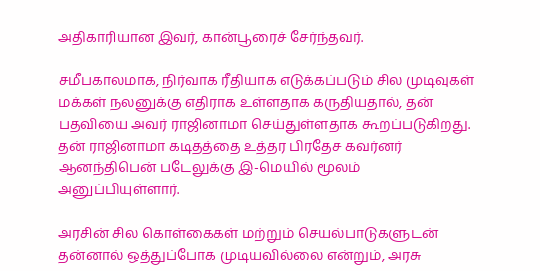அதிகாரியான இவர், கான்பூரைச் சேர்ந்தவர்.

சமீபகாலமாக, நிர்வாக ரீதியாக எடுக்கப்படும் சில முடிவுகள் மக்கள் நலனுக்கு எதிராக உள்ளதாக கருதியதால், தன் பதவியை அவர் ராஜினாமா செய்துள்ளதாக கூறப்படுகிறது. தன் ராஜினாமா கடிதத்தை உத்தர பிரதேச கவர்னர் ஆனந்திபென் படேலுக்கு இ-மெயில் மூலம் அனுப்பியுள்ளார்.

அரசின் சில கொள்கைகள் மற்றும் செயல்பாடுகளுடன் தன்னால் ஒத்துப்போக முடியவில்லை என்றும், அரசு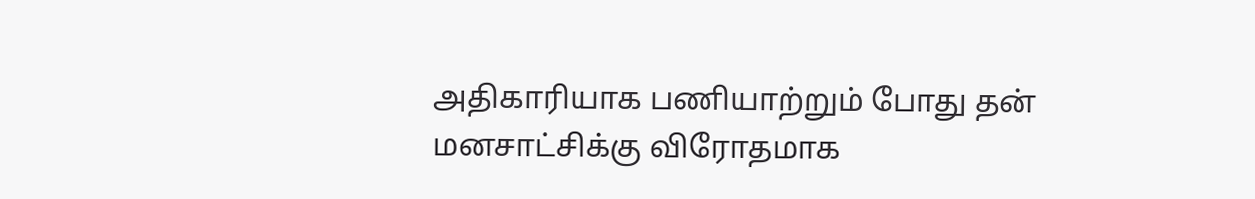அதிகாரியாக பணியாற்றும் போது தன் மனசாட்சிக்கு விரோதமாக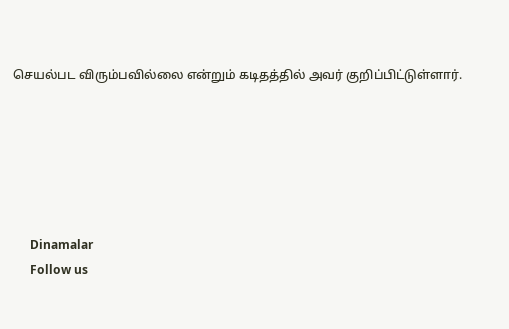செயல்பட விரும்பவில்லை என்றும் கடிதத்தில் அவர் குறிப்பிட்டுள்ளார்.






      Dinamalar
      Follow us